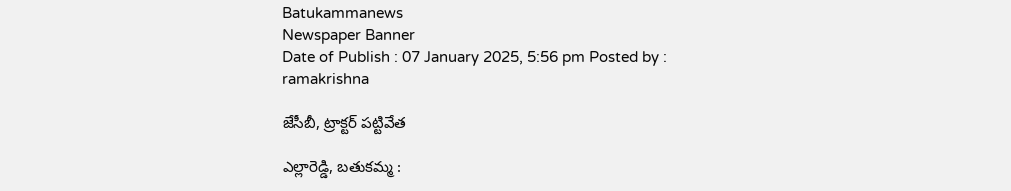Batukammanews
Newspaper Banner
Date of Publish : 07 January 2025, 5:56 pm Posted by : ramakrishna

జేసీబీ, ట్రాక్టర్ పట్టివేత

ఎల్లారెడ్డి, బతుకమ్మ :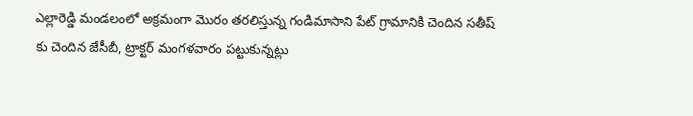ఎల్లారెడ్డి మండలంలో అక్రమంగా మొరం తరలిస్తున్న గండిమాసాని పేట్ గ్రామానికి చెందిన సతీష్ కు చెందిన జేసీబీ, ట్రాక్టర్ మంగళవారం పట్టుకున్నట్లు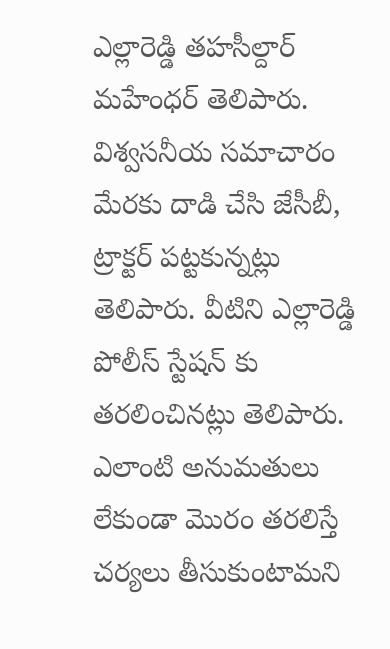ఎల్లారెడ్డి తహసీల్దార్ మహేంధర్ తెలిపారు. విశ్వసనీయ సమాచారం మేరకు దాడి చేసి జేసీబీ, ట్రాక్టర్ పట్టకున్నట్లు తెలిపారు. వీటిని ఎల్లారెడ్డి పోలీస్ స్టేషన్ కు తరలించినట్లు తెలిపారు. ఎలాంటి అనుమతులు లేకుండా మొరం తరలిస్తే చర్యలు తీసుకుంటామని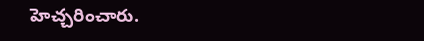హెచ్చరించారు.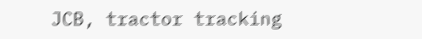JCB, tractor tracking